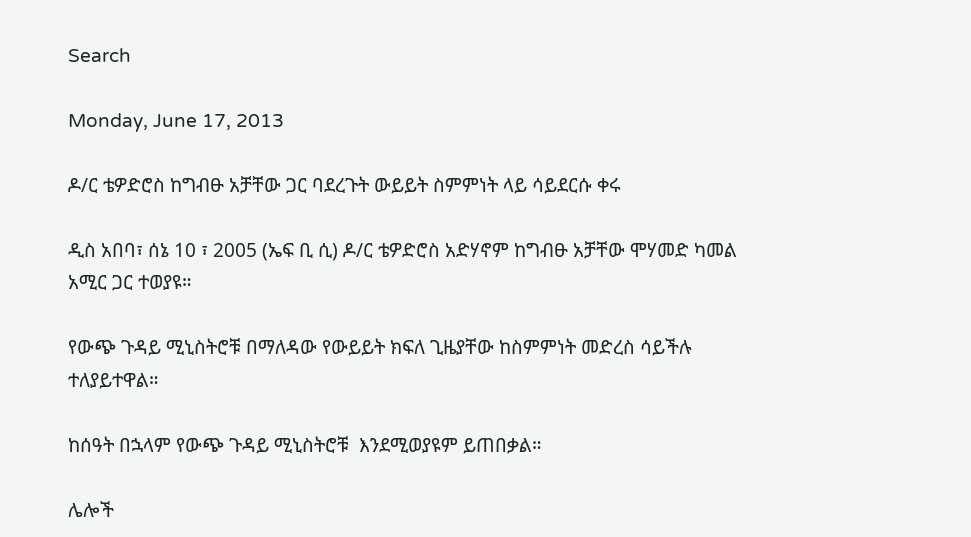Search

Monday, June 17, 2013

ዶ/ር ቴዎድሮስ ከግብፁ አቻቸው ጋር ባደረጉት ውይይት ስምምነት ላይ ሳይደርሱ ቀሩ

ዲስ አበባ፣ ሰኔ 10 ፣ 2005 (ኤፍ ቢ ሲ) ዶ/ር ቴዎድሮስ አድሃኖም ከግብፁ አቻቸው ሞሃመድ ካመል አሚር ጋር ተወያዩ።

የውጭ ጉዳይ ሚኒስትሮቹ በማለዳው የውይይት ክፍለ ጊዜያቸው ከስምምነት መድረስ ሳይችሉ ተለያይተዋል።

ከሰዓት በኋላም የውጭ ጉዳይ ሚኒስትሮቹ  እንደሚወያዩም ይጠበቃል።

ሌሎች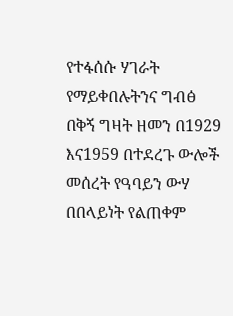የተፋሰሱ ሃገራት የማይቀበሉትንና ግብፅ በቅኝ ግዛት ዘመን በ1929 እና1959 በተደረጉ ውሎች መሰረት የዓባይን ውሃ በበላይነት የልጠቀም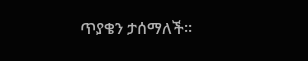ጥያቄን ታሰማለች።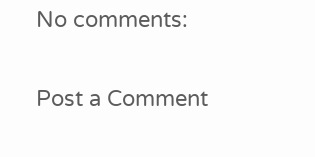No comments:

Post a Comment